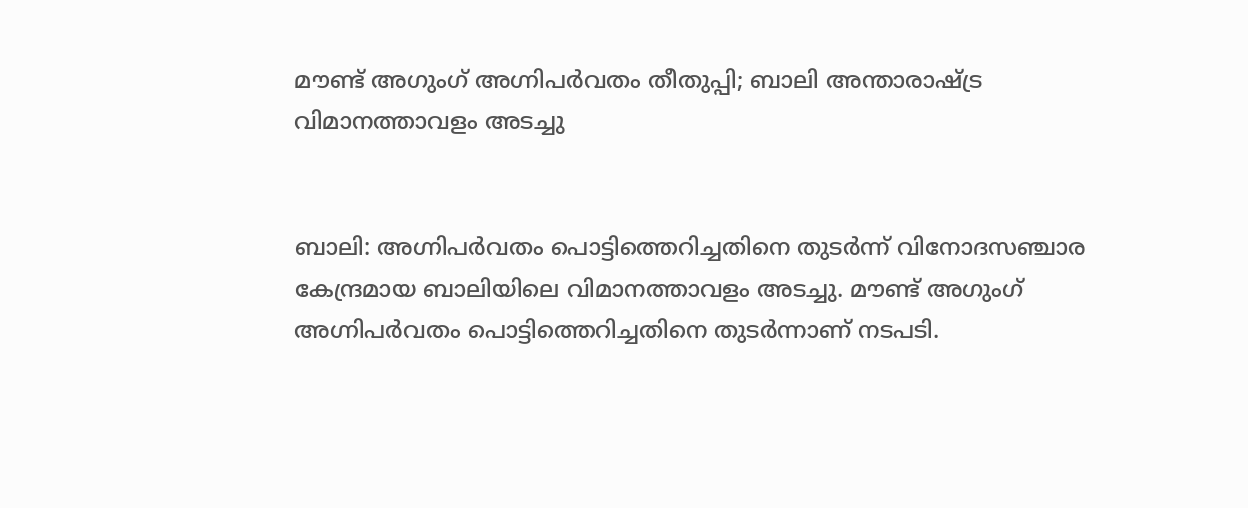മൗണ്ട് അഗുംഗ് അഗ്നിപര്‍വതം തീതുപ്പി; ബാലി അന്താരാഷ്ട്ര വിമാനത്താവളം അടച്ചു


ബാലി: അഗ്നിപര്‍വതം പൊട്ടിത്തെറിച്ചതിനെ തുടര്‍ന്ന് വിനോദസഞ്ചാര കേന്ദ്രമായ ബാലിയിലെ വിമാനത്താവളം അടച്ചു. മൗണ്ട് അഗുംഗ് അഗ്നിപര്‍വതം പൊട്ടിത്തെറിച്ചതിനെ തുടര്‍ന്നാണ് നടപടി.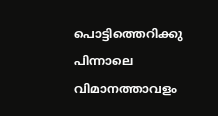പൊട്ടിത്തെറിക്കു പിന്നാലെ വിമാനത്താവളം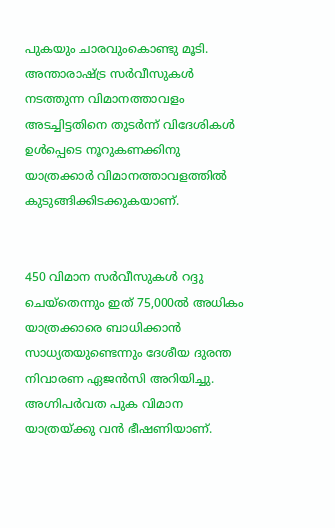പുകയും ചാരവുംകൊണ്ടു മൂടി. അന്താരാഷ്ട്ര സര്‍വീസുകള്‍ നടത്തുന്ന വിമാനത്താവളം അടച്ചിട്ടതിനെ തുടര്‍ന്ന് വിദേശികള്‍ ഉള്‍പ്പെടെ നൂറുകണക്കിനു യാത്രക്കാര്‍ വിമാനത്താവളത്തില്‍ കുടുങ്ങിക്കിടക്കുകയാണ്.


450 വിമാന സര്‍വീസുകള്‍ റദ്ദു ചെയ്തെന്നും ഇത് 75,000ല്‍ അധികം യാത്രക്കാരെ ബാധിക്കാന്‍ സാധ്യതയുണ്ടെന്നും ദേശീയ ദുരന്ത നിവാരണ ഏജന്‍സി അറിയിച്ചു. അഗ്നിപര്‍വത പുക വിമാന യാത്രയ്ക്കു വന്‍ ഭീഷണിയാണ്.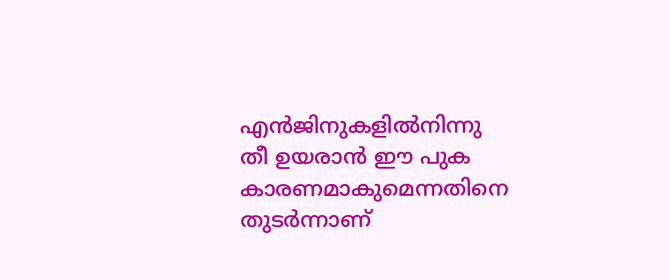എന്‍ജിനുകളില്‍നിന്നു തീ ഉയരാന്‍ ഈ പുക കാരണമാകുമെന്നതിനെ തുടര്‍ന്നാണ്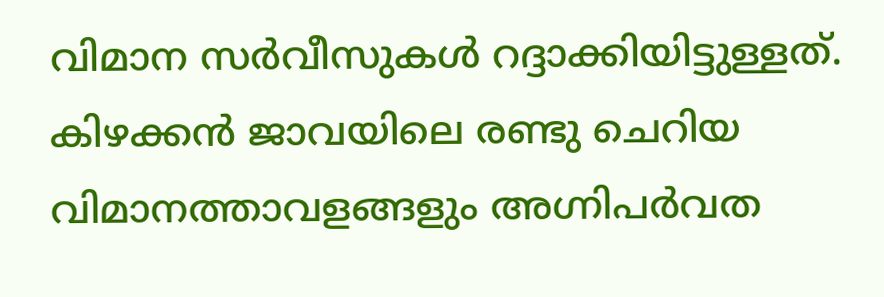വിമാന സര്‍വീസുകള്‍ റദ്ദാക്കിയിട്ടുള്ളത്. കിഴക്കന്‍ ജാവയിലെ രണ്ടു ചെറിയ വിമാനത്താവളങ്ങളും അഗ്നിപര്‍വത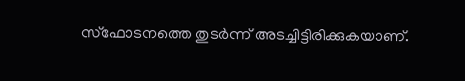സ്ഫോടനത്തെ തുടര്‍ന്ന് അടച്ചിട്ടിരിക്കുകയാണ്.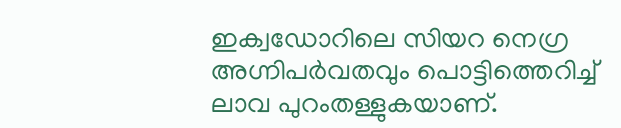ഇക്വഡോറിലെ സിയറ നെഗ്ര അഗ്നിപര്‍വതവും പൊട്ടിത്തെറിച്ച്‌ ലാവ പുറംതള്ളുകയാണ്.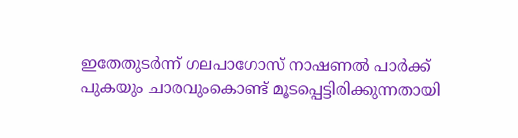ഇതേതുടര്‍ന്ന് ഗലപാഗോസ് നാഷണല്‍ പാര്‍ക്ക് പുകയും ചാരവുംകൊണ്ട് മൂടപ്പെട്ടിരിക്കുന്നതായി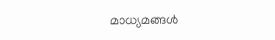മാധ്യമങ്ങള്‍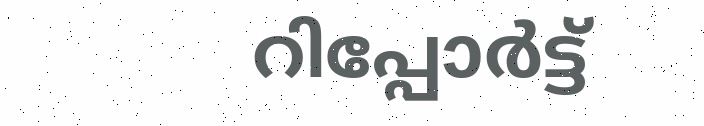റിപ്പോര്‍ട്ട്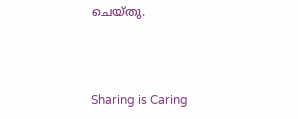ചെയ്തു.



Sharing is Caring